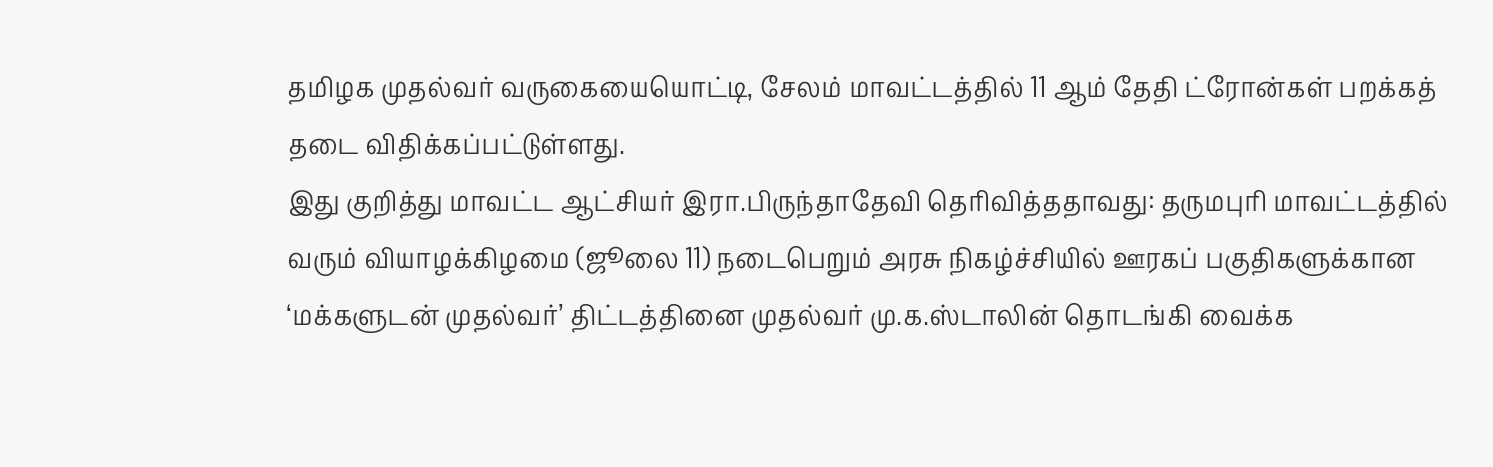தமிழக முதல்வர் வருகையையொட்டி, சேலம் மாவட்டத்தில் 11 ஆம் தேதி ட்ரோன்கள் பறக்கத் தடை விதிக்கப்பட்டுள்ளது.
இது குறித்து மாவட்ட ஆட்சியர் இரா.பிருந்தாதேவி தெரிவித்ததாவது: தருமபுரி மாவட்டத்தில் வரும் வியாழக்கிழமை (ஜூலை 11) நடைபெறும் அரசு நிகழ்ச்சியில் ஊரகப் பகுதிகளுக்கான
‘மக்களுடன் முதல்வர்’ திட்டத்தினை முதல்வர் மு.க.ஸ்டாலின் தொடங்கி வைக்க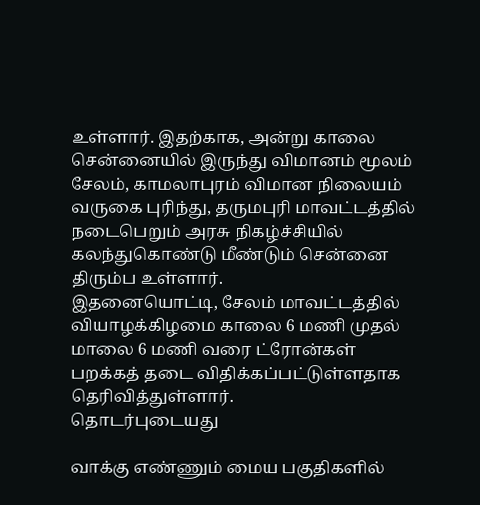உள்ளார். இதற்காக, அன்று காலை சென்னையில் இருந்து விமானம் மூலம் சேலம், காமலாபுரம் விமான நிலையம் வருகை புரிந்து, தருமபுரி மாவட்டத்தில் நடைபெறும் அரசு நிகழ்ச்சியில் கலந்துகொண்டு மீண்டும் சென்னை திரும்ப உள்ளார்.
இதனையொட்டி, சேலம் மாவட்டத்தில் வியாழக்கிழமை காலை 6 மணி முதல் மாலை 6 மணி வரை ட்ரோன்கள் பறக்கத் தடை விதிக்கப்பட்டுள்ளதாக தெரிவித்துள்ளார்.
தொடர்புடையது

வாக்கு எண்ணும் மைய பகுதிகளில்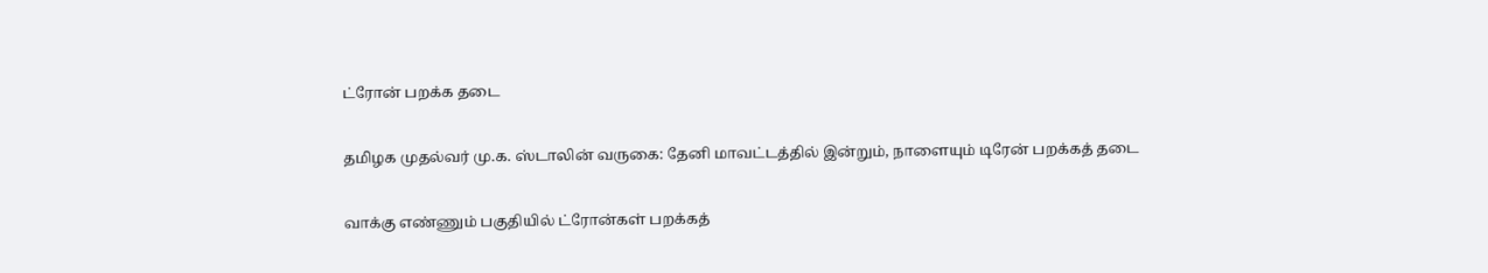ட்ரோன் பறக்க தடை

தமிழக முதல்வர் மு.க. ஸ்டாலின் வருகை: தேனி மாவட்டத்தில் இன்றும், நாளையும் டிரேன் பறக்கத் தடை

வாக்கு எண்ணும் பகுதியில் ட்ரோன்கள் பறக்கத்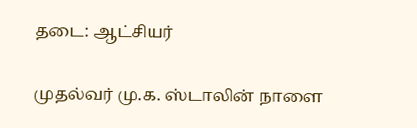தடை: ஆட்சியர்

முதல்வர் மு.க. ஸ்டாலின் நாளை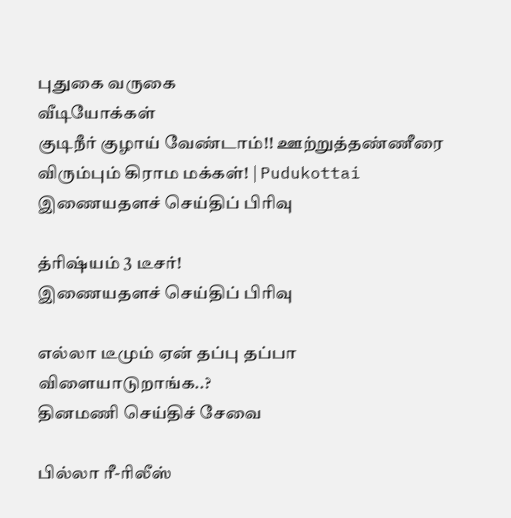புதுகை வருகை
வீடியோக்கள்
குடிநீர் குழாய் வேண்டாம்!! ஊற்றுத்தண்ணீரை விரும்பும் கிராம மக்கள்! | Pudukottai
இணையதளச் செய்திப் பிரிவு

த்ரிஷ்யம் 3 டீசர்!
இணையதளச் செய்திப் பிரிவு

எல்லா டீமும் ஏன் தப்பு தப்பா விளையாடுறாங்க..?
தினமணி செய்திச் சேவை

பில்லா ரீ-ரிலீஸ்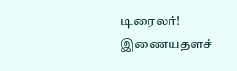டிரைலர்!
இணையதளச்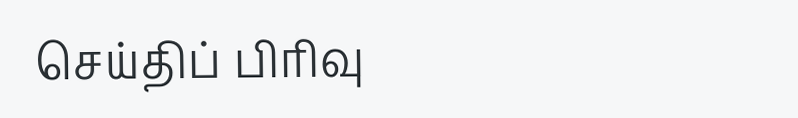செய்திப் பிரிவு